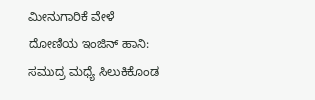ಮೀನುಗಾರಿಕೆ ವೇಳೆ ದೋಣಿಯ ಇಂಜಿನ್ ಹಾನಿ: ಸಮುದ್ರ ಮಧ್ಯೆ ಸಿಲುಕಿಕೊಂಡ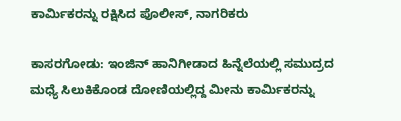ಕಾರ್ಮಿಕರನ್ನು ರಕ್ಷಿಸಿದ ಪೊಲೀಸ್, ನಾಗರಿಕರು

ಕಾಸರಗೋಡು: ಇಂಜಿನ್ ಹಾನಿಗೀಡಾದ ಹಿನ್ನೆಲೆಯಲ್ಲಿ ಸಮುದ್ರದ ಮಧ್ಯೆ ಸಿಲುಕಿಕೊಂಡ ದೋಣಿಯಲ್ಲಿದ್ದ ಮೀನು ಕಾರ್ಮಿಕರನ್ನು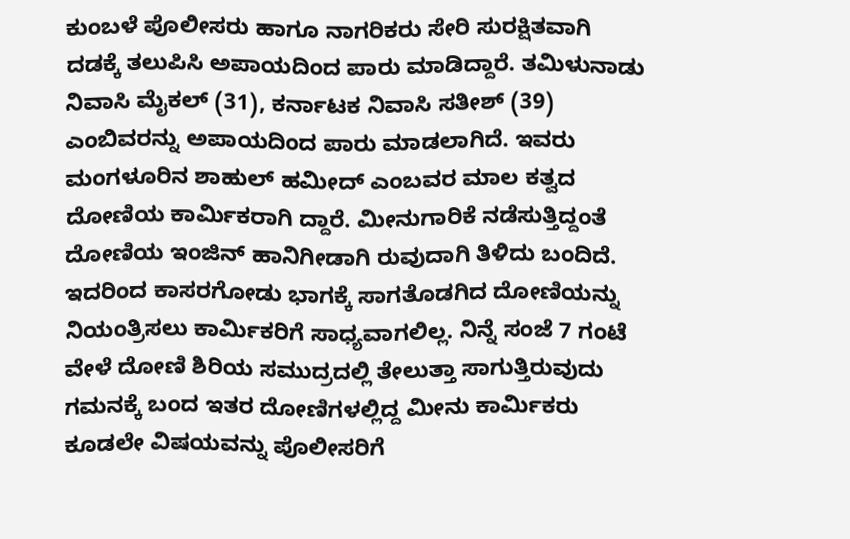ಕುಂಬಳೆ ಪೊಲೀಸರು ಹಾಗೂ ನಾಗರಿಕರು ಸೇರಿ ಸುರಕ್ಷಿತವಾಗಿ ದಡಕ್ಕೆ ತಲುಪಿಸಿ ಅಪಾಯದಿಂದ ಪಾರು ಮಾಡಿದ್ದಾರೆ. ತಮಿಳುನಾಡು ನಿವಾಸಿ ಮೈಕಲ್ (31), ಕರ್ನಾಟಕ ನಿವಾಸಿ ಸತೀಶ್ (39) ಎಂಬಿವರನ್ನು ಅಪಾಯದಿಂದ ಪಾರು ಮಾಡಲಾಗಿದೆ. ಇವರು ಮಂಗಳೂರಿನ ಶಾಹುಲ್ ಹಮೀದ್ ಎಂಬವರ ಮಾಲ ಕತ್ವದ ದೋಣಿಯ ಕಾರ್ಮಿಕರಾಗಿ ದ್ದಾರೆ. ಮೀನುಗಾರಿಕೆ ನಡೆಸುತ್ತಿದ್ದಂತೆ ದೋಣಿಯ ಇಂಜಿನ್ ಹಾನಿಗೀಡಾಗಿ ರುವುದಾಗಿ ತಿಳಿದು ಬಂದಿದೆ. ಇದರಿಂದ ಕಾಸರಗೋಡು ಭಾಗಕ್ಕೆ ಸಾಗತೊಡಗಿದ ದೋಣಿಯನ್ನು ನಿಯಂತ್ರಿಸಲು ಕಾರ್ಮಿಕರಿಗೆ ಸಾಧ್ಯವಾಗಲಿಲ್ಲ. ನಿನ್ನೆ ಸಂಜೆ 7 ಗಂಟೆ ವೇಳೆ ದೋಣಿ ಶಿರಿಯ ಸಮುದ್ರದಲ್ಲಿ ತೇಲುತ್ತಾ ಸಾಗುತ್ತಿರುವುದು ಗಮನಕ್ಕೆ ಬಂದ ಇತರ ದೋಣಿಗಳಲ್ಲಿದ್ದ ಮೀನು ಕಾರ್ಮಿಕರು ಕೂಡಲೇ ವಿಷಯವನ್ನು ಪೊಲೀಸರಿಗೆ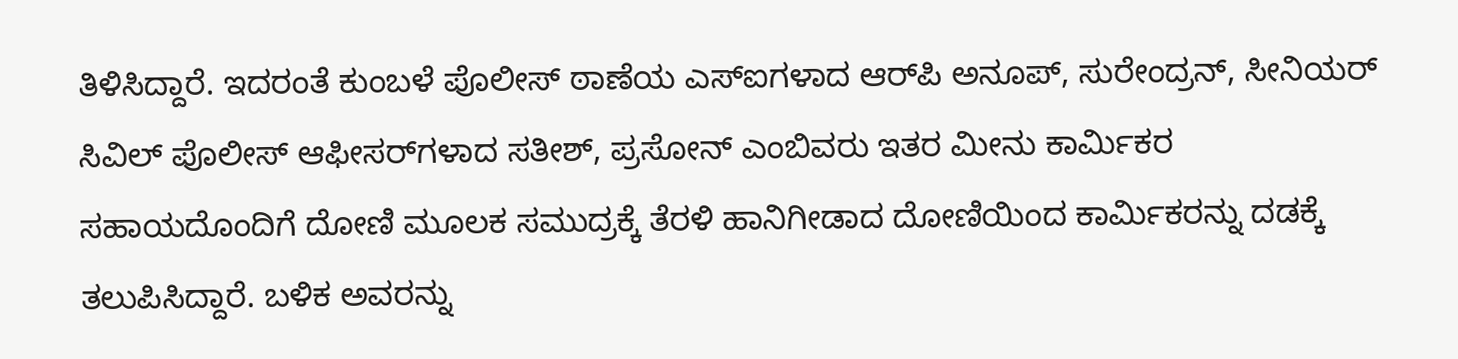ತಿಳಿಸಿದ್ದಾರೆ. ಇದರಂತೆ ಕುಂಬಳೆ ಪೊಲೀಸ್ ಠಾಣೆಯ ಎಸ್‌ಐಗಳಾದ ಆರ್‌ಪಿ ಅನೂಪ್, ಸುರೇಂದ್ರನ್, ಸೀನಿಯರ್ ಸಿವಿಲ್ ಪೊಲೀಸ್ ಆಫೀಸರ್‌ಗಳಾದ ಸತೀಶ್, ಪ್ರಸೋನ್ ಎಂಬಿವರು ಇತರ ಮೀನು ಕಾರ್ಮಿಕರ ಸಹಾಯದೊಂದಿಗೆ ದೋಣಿ ಮೂಲಕ ಸಮುದ್ರಕ್ಕೆ ತೆರಳಿ ಹಾನಿಗೀಡಾದ ದೋಣಿಯಿಂದ ಕಾರ್ಮಿಕರನ್ನು ದಡಕ್ಕೆ ತಲುಪಿಸಿದ್ದಾರೆ. ಬಳಿಕ ಅವರನ್ನು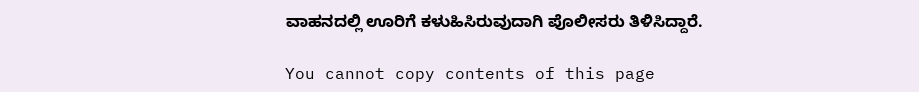ವಾಹನದಲ್ಲಿ ಊರಿಗೆ ಕಳುಹಿಸಿರುವುದಾಗಿ ಪೊಲೀಸರು ತಿಳಿಸಿದ್ದಾರೆ.

You cannot copy contents of this page